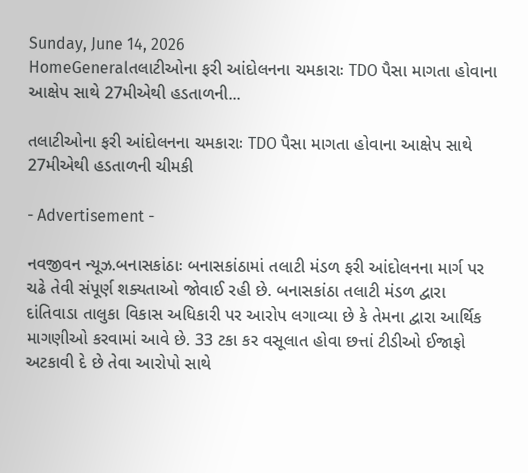Sunday, June 14, 2026
HomeGeneralતલાટીઓના ફરી આંદોલનના ચમકારાઃ TDO પૈસા માગતા હોવાના આક્ષેપ સાથે 27મીએથી હડતાળની...

તલાટીઓના ફરી આંદોલનના ચમકારાઃ TDO પૈસા માગતા હોવાના આક્ષેપ સાથે 27મીએથી હડતાળની ચીમકી

- Advertisement -

નવજીવન ન્યૂઝ.બનાસકાંઠાઃ બનાસકાંઠામાં તલાટી મંડળ ફરી આંદોલનના માર્ગ પર ચઢે તેવી સંપૂર્ણ શક્યતાઓ જોવાઈ રહી છે. બનાસકાંઠા તલાટી મંડળ દ્વારા દાંતિવાડા તાલુકા વિકાસ અધિકારી પર આરોપ લગાવ્યા છે કે તેમના દ્વારા આર્થિક માગણીઓ કરવામાં આવે છે. 33 ટકા કર વસૂલાત હોવા છત્તાં ટીડીઓ ઈજાફો અટકાવી દે છે તેવા આરોપો સાથે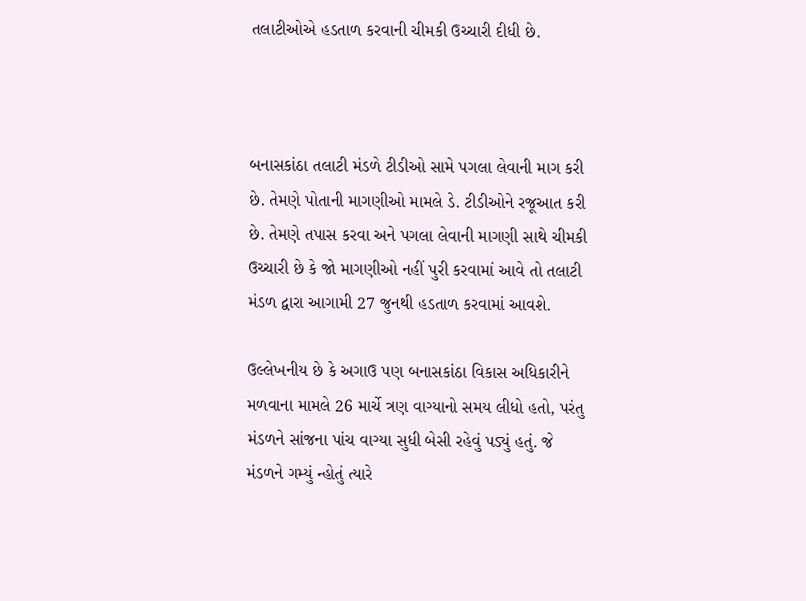તલાટીઓએ હડતાળ કરવાની ચીમકી ઉચ્ચારી દીધી છે.



બનાસકાંઠા તલાટી મંડળે ટીડીઓ સામે પગલા લેવાની માગ કરી છે. તેમણે પોતાની માગણીઓ મામલે ડે. ટીડીઓને રજૂઆત કરી છે. તેમણે તપાસ કરવા અને પગલા લેવાની માગણી સાથે ચીમકી ઉચ્ચારી છે કે જો માગણીઓ નહીં પુરી કરવામાં આવે તો તલાટી મંડળ દ્વારા આગામી 27 જુનથી હડતાળ કરવામાં આવશે.

ઉલ્લેખનીય છે કે અગાઉ પણ બનાસકાંઠા વિકાસ અધિકારીને મળવાના મામલે 26 માર્ચે ત્રણ વાગ્યાનો સમય લીધો હતો, પરંતુ મંડળને સાંજના પાંચ વાગ્યા સુધી બેસી રહેવું પડ્યું હતું. જે મંડળને ગમ્યું ન્હોતું ત્યારે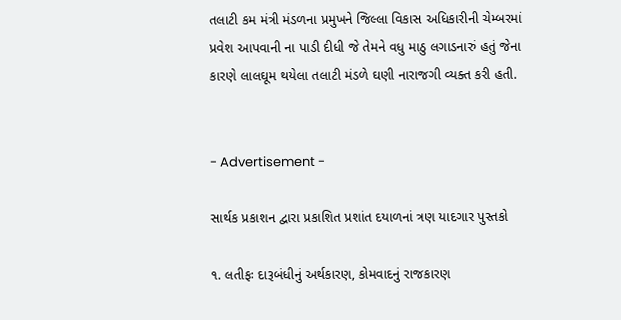તલાટી કમ મંત્રી મંડળના પ્રમુખને જિલ્લા વિકાસ અધિકારીની ચેમ્બરમાં પ્રવેશ આપવાની ના પાડી દીધી જે તેમને વધુ માઠુ લગાડનારું હતું જેના કારણે લાલઘૂમ થયેલા તલાટી મંડળે ઘણી નારાજગી વ્યક્ત કરી હતી.


- Advertisement -

સાર્થક પ્રકાશન દ્વારા પ્રકાશિત પ્રશાંત દયાળનાં ત્રણ યાદગાર પુસ્તકો

૧. લતીફઃ દારૂબંધીનું અર્થકારણ, કોમવાદનું રાજકારણ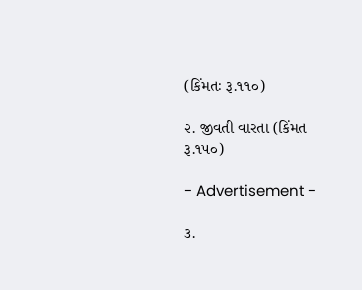(કિંમતઃ રૂ.૧૧૦)

૨. જીવતી વારતા (કિંમત રૂ.૧૫૦)

- Advertisement -

૩.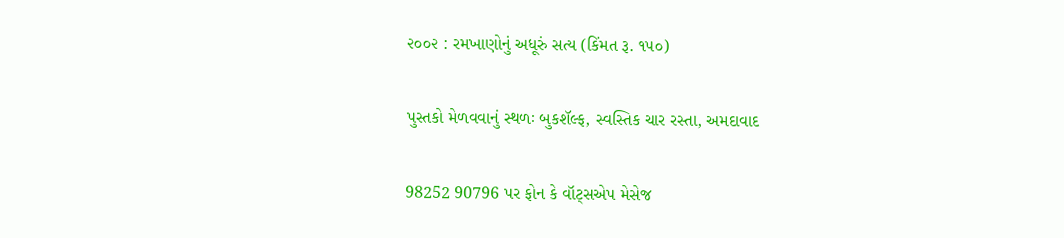૨૦૦૨ : રમખાણોનું અધૂરું સત્ય (કિંમત રૂ. ૧૫૦)

પુસ્તકો મેળવવાનું સ્થળઃ બુકશૅલ્ફ, સ્વસ્તિક ચાર રસ્તા, અમદાવાદ

98252 90796 પર ફોન કે વૉટ્સએપ મેસેજ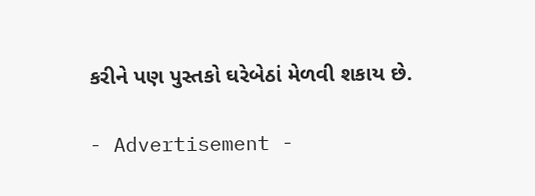કરીને પણ પુસ્તકો ઘરેબેઠાં મેળવી શકાય છે.

- Advertisement -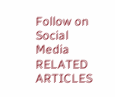Follow on Social Media
RELATED ARTICLES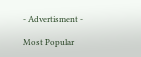- Advertisment -

Most Popular